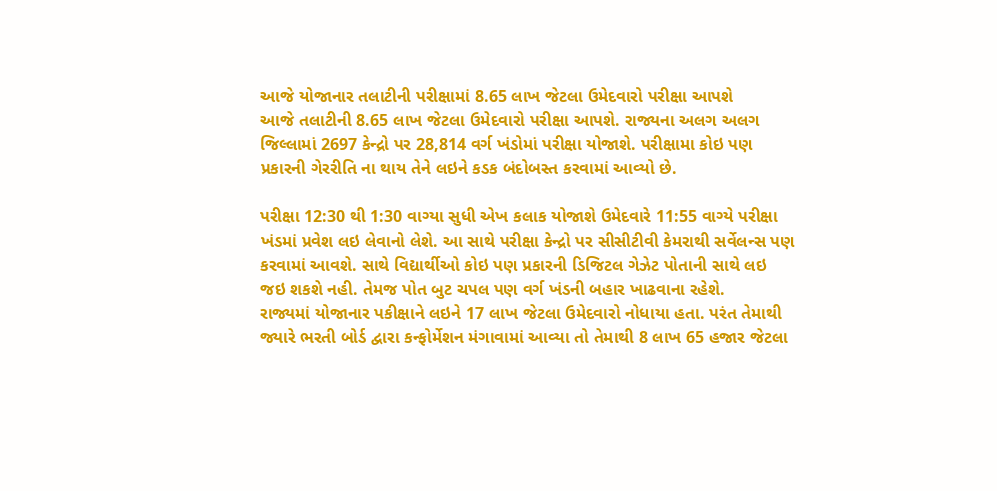આજે યોજાનાર તલાટીની પરીક્ષામાં 8.65 લાખ જેટલા ઉમેદવારો પરીક્ષા આપશે
આજે તલાટીની 8.65 લાખ જેટલા ઉમેદવારો પરીક્ષા આપશે. રાજ્યના અલગ અલગ જિલ્લામાં 2697 કેન્દ્રો પર 28,814 વર્ગ ખંડોમાં પરીક્ષા યોજાશે. પરીક્ષામા કોઇ પણ પ્રકારની ગેરરીતિ ના થાય તેને લઇને કડક બંદોબસ્ત કરવામાં આવ્યો છે.

પરીક્ષા 12:30 થી 1:30 વાગ્યા સુધી એખ કલાક યોજાશે ઉમેદવારે 11:55 વાગ્યે પરીક્ષા ખંડમાં પ્રવેશ લઇ લેવાનો લેશે. આ સાથે પરીક્ષા કેન્દ્રો પર સીસીટીવી કેમરાથી સર્વેલન્સ પણ કરવામાં આવશે. સાથે વિદ્યાર્થીઓ કોઇ પણ પ્રકારની ડિજિટલ ગેઝેટ પોતાની સાથે લઇ જઇ શકશે નહી. તેમજ પોત બુટ ચપલ પણ વર્ગ ખંડની બહાર ખાઢવાના રહેશે.
રાજ્યમાં યોજાનાર પકીક્ષાને લઇને 17 લાખ જેટલા ઉમેદવારો નોધાયા હતા. પરંત તેમાથી જ્યારે ભરતી બોર્ડ દ્વારા કન્ફોર્મેશન મંગાવામાં આવ્યા તો તેમાથી 8 લાખ 65 હજાર જેટલા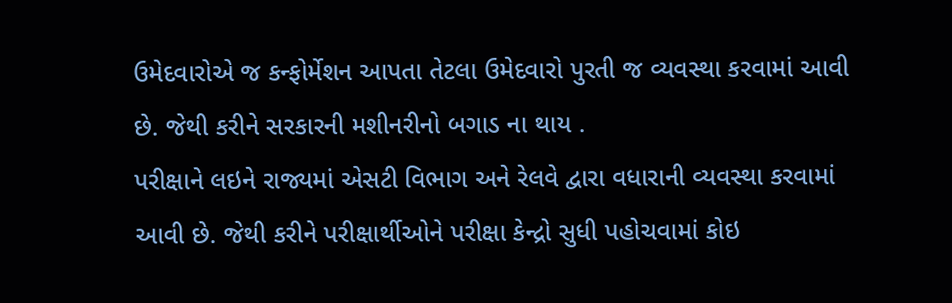ઉમેદવારોએ જ કન્ફોર્મેશન આપતા તેટલા ઉમેદવારો પુરતી જ વ્યવસ્થા કરવામાં આવી છે. જેથી કરીને સરકારની મશીનરીનો બગાડ ના થાય .
પરીક્ષાને લઇને રાજ્યમાં એસટી વિભાગ અને રેલવે દ્વારા વધારાની વ્યવસ્થા કરવામાં આવી છે. જેથી કરીને પરીક્ષાર્થીઓને પરીક્ષા કેન્દ્રો સુધી પહોચવામાં કોઇ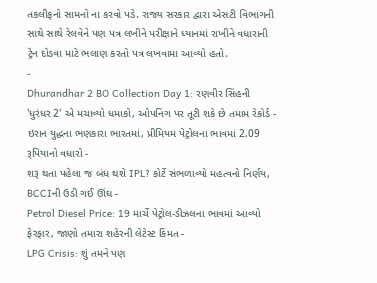તકલીફનો સામનો ના કરવો પડે. રાજ્ય સરકાર દ્વારા એસટી વિભાગની સાથે સાથે રેલવેને પણ પત્ર લખીને પરીક્ષાને ધ્યાનમાં રાખીને વધારાની ટ્રેન દોડવા માટે ભલાણ કરતો પત્ર લખવામા આવ્યો હતો.
-
Dhurandhar 2 BO Collection Day 1: રણવીર સિંહની 'ધુરંધર 2' એ મચાવ્યો ધમાકો, ઓપનિંગ પર તૂટી શકે છે તમામ રેકોર્ડ -
ઇરાન યુદ્ધના ભણકારા ભારતમાં, પ્રીમિયમ પેટ્રોલના ભાવમાં 2.09 રૂપિયાનો વધારો -
શરૂ થતા પહેલા જ બંધ થશે IPL? કોર્ટે સંભળાવ્યો મહત્વનો નિર્ણય, BCCIની ઉડી ગઈ ઊંઘ -
Petrol Diesel Price: 19 માર્ચે પેટ્રોલ-ડીઝલના ભાવમાં આવ્યો ફેરફાર, જાણો તમારા શહેરની લેટેસ્ટ કિંમત -
LPG Crisis: શું તમને પણ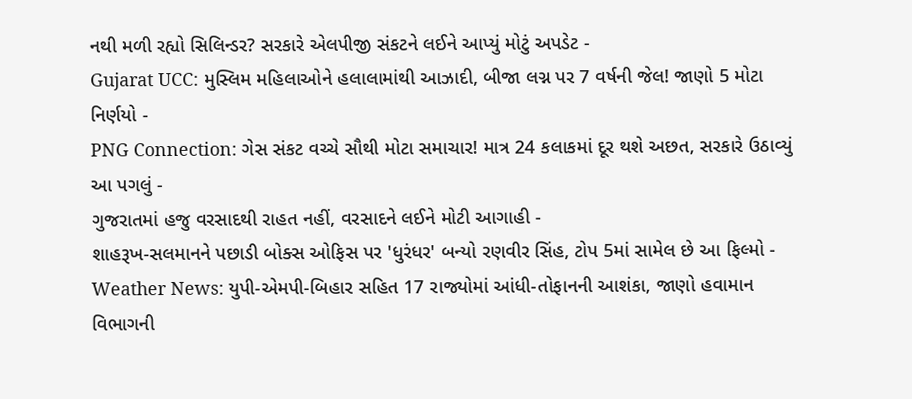નથી મળી રહ્યો સિલિન્ડર? સરકારે એલપીજી સંકટને લઈને આપ્યું મોટું અપડેટ -
Gujarat UCC: મુસ્લિમ મહિલાઓને હલાલામાંથી આઝાદી, બીજા લગ્ન પર 7 વર્ષની જેલ! જાણો 5 મોટા નિર્ણયો -
PNG Connection: ગેસ સંકટ વચ્ચે સૌથી મોટા સમાચાર! માત્ર 24 કલાકમાં દૂર થશે અછત, સરકારે ઉઠાવ્યું આ પગલું -
ગુજરાતમાં હજુ વરસાદથી રાહત નહીં, વરસાદને લઈને મોટી આગાહી -
શાહરૂખ-સલમાનને પછાડી બોક્સ ઓફિસ પર 'ધુરંધર' બન્યો રણવીર સિંહ, ટોપ 5માં સામેલ છે આ ફિલ્મો -
Weather News: યુપી-એમપી-બિહાર સહિત 17 રાજ્યોમાં આંધી-તોફાનની આશંકા, જાણો હવામાન વિભાગની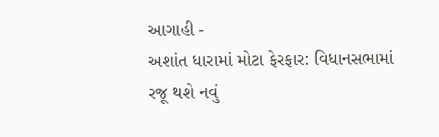આગાહી -
અશાંત ધારામાં મોટા ફેરફાર: વિધાનસભામાં રજૂ થશે નવું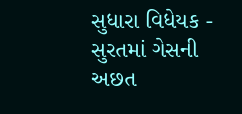સુધારા વિધેયક -
સુરતમાં ગેસની અછત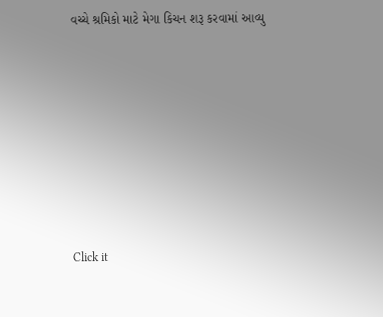વચ્ચે શ્રમિકો માટે મેગા કિચન શરૂ કરવામાં આવ્યુ










Click it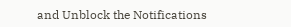and Unblock the Notifications